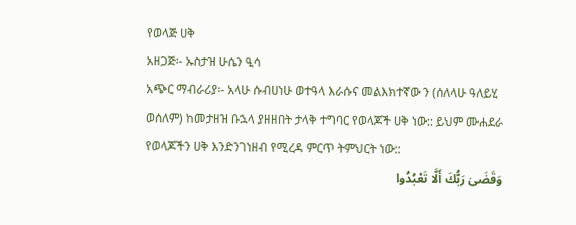የወላጅ ሀቅ
አዘጋጅ፡- ኡስታዝ ሁሴን ዒሳ
አጭር ማብራሪያ፡- አላሁ ሱብሀነሁ ወተዓላ እራሱና መልእክተኛው ን (ሰለላሁ ዓለይሂ ወሰለም) ከመታዘዝ ቡኋላ ያዘዘበት ታላቅ ተግባር የወላጆች ሀቅ ነው:: ይህም ሙሐደራ የወላጆችን ሀቅ እንድንገነዘብ የሚረዳ ምርጥ ትምህርት ነው::
وَقَضَىٰ رَبُّكَ أَلَّا تَعْبُدُوا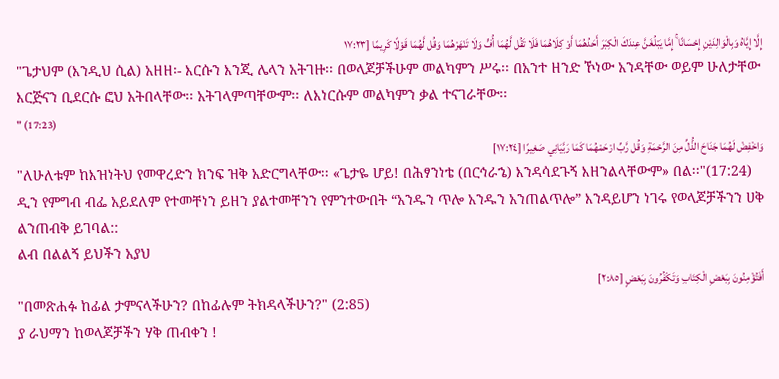إِلَّا إِيَّاهُ وَبِالْوَالِدَيْنِ إِحْسَانًا ۚ إِمَّا يَبْلُغَنَّ عِندَكَ الْكِبَرَ أَحَدُهُمَا أَوْ كِلَاهُمَا فَلَا تَقُل لَّهُمَا أُفٍّ وَلَا تَنْهَرْهُمَا وَقُل لَّهُمَا قَوْلًا كَرِيمًا [١٧:٢٣
"ጌታህም (እንዲህ ሲል) አዘዘ፡- እርሱን እንጂ ሌላን አትገዙ፡፡ በወላጆቻችሁም መልካምን ሥሩ፡፡ በአንተ ዘንድ ኾነው አንዳቸው ወይም ሁለታቸው እርጅናን ቢደርሱ ፎህ አትበላቸው፡፡ አትገላምጣቸውም፡፡ ለእነርሱም መልካምን ቃል ተናገራቸው፡፡
" (17:23)
وَاخْفِضْ لَهُمَا جَنَاحَ الذُّلِّ مِنَ الرَّحْمَةِ وَقُل رَّبِّ ارْحَمْهُمَا كَمَا رَبَّيَانِي صَغِيرًا [١٧:٢٤]
"ለሁለቱም ከእዝነትህ የመዋረድን ክንፍ ዝቅ አድርግላቸው፡፡ «ጌታዬ ሆይ! በሕፃንነቴ (በርኅራኄ) እንዳሳደጉኝ እዘንልላቸውም» በል፡፡"(17:24)
ዲን የምግብ ብፌ አይደለም የተመቸነን ይዘን ያልተመቸንን የምንተውበት “አንዱን ጥሎ አንዱን አንጠልጥሎ” እንዳይሆን ነገሩ የወላጆቻችንን ሀቅ ልንጠብቅ ይገባል::
ልብ በልልኝ ይህችን አያህ
أَفَتُؤْمِنُونَ بِبَعْضِ الْكِتَابِ وَتَكْفُرُونَ بِبَعْضٍ [٢:٨٥]
"በመጽሐፉ ከፊል ታምናላችሁን? በከፊሉም ትክዳላችሁን?" (2:85)
ያ ራህማን ከወላጆቻችን ሃቅ ጠብቀን !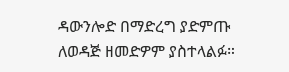ዳውንሎድ በማድረግ ያድምጡ ለወዳጅ ዘመድዎም ያስተላልፉ።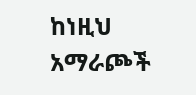ከነዚህ አማራጮች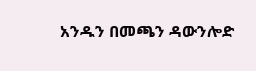አንዱን በመጫን ዳውንሎድ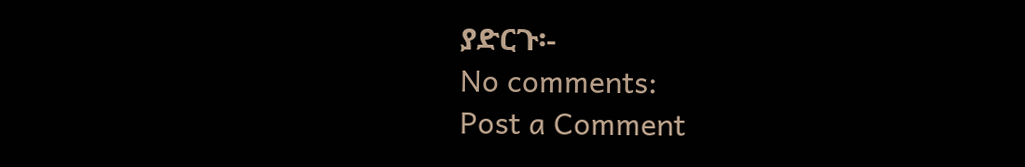ያድርጉ፡-
No comments:
Post a Comment